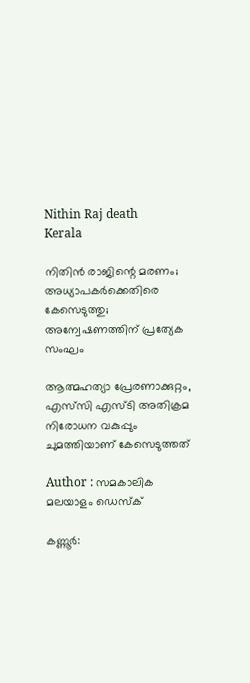Nithin Raj death
Kerala

നിതിൻ രാജിന്റെ മരണം; അധ്യാപകർക്കെതിരെ കേസെടുത്തു; അന്വേഷണത്തിന് പ്രത്യേക സംഘം

ആത്മഹത്യാ പ്രേരണാക്കുറ്റം, എസ്‍സി എസ്ടി അതിക്രമ നിരോധന വകുപ്പും ചുമത്തിയാണ് കേസെടുത്തത്

Author : സമകാലിക മലയാളം ഡെസ്ക്

കണ്ണൂര്‍: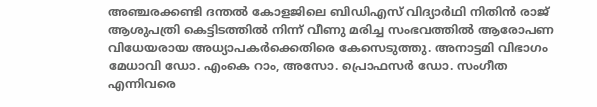അഞ്ചരക്കണ്ടി ദന്തല്‍ കോളജിലെ ബിഡിഎസ് വിദ്യാര്‍ഥി നിതിന്‍ രാജ് ആശുപത്രി കെട്ടിടത്തില്‍ നിന്ന് വീണു മരിച്ച സംഭവത്തില്‍ ആരോപണ വിധേയരായ അധ്യാപകർക്കെതിരെ കേസെടുത്തു. അനാട്ടമി വിഭാഗം മേധാവി ഡോ. എംകെ റാം, അസോ. പ്രൊഫസര്‍ ഡോ. സംഗീത എന്നിവരെ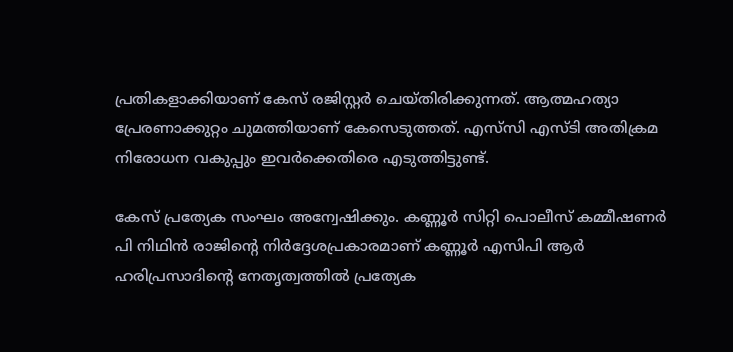പ്രതികളാക്കിയാണ് കേസ് രജിസ്റ്റർ ചെയ്തിരിക്കുന്നത്. ആത്മഹത്യാ പ്രേരണാക്കുറ്റം ചുമത്തിയാണ് കേസെടുത്തത്. എസ്‍സി എസ്ടി അതിക്രമ നിരോധന വകുപ്പും ഇവർക്കെതിരെ എടുത്തിട്ടുണ്ട്.

കേസ് പ്രത്യേക സംഘം അന്വേഷിക്കും. കണ്ണൂർ സിറ്റി പൊലീസ് കമ്മീഷണർ പി നിഥിൻ രാജിൻ്റെ നിർദ്ദേശപ്രകാരമാണ് കണ്ണൂർ എസിപി ആർ ഹരിപ്രസാദിൻ്റെ നേതൃത്വത്തിൽ പ്രത്യേക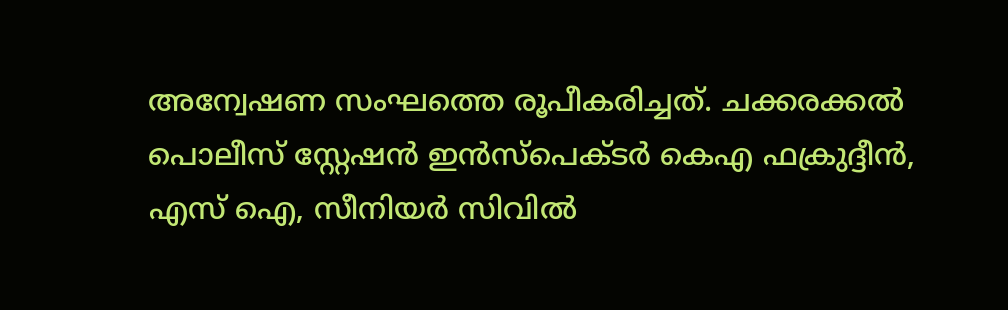അന്വേഷണ സംഘത്തെ രൂപീകരിച്ചത്. ചക്കരക്കൽ പൊലീസ് സ്റ്റേഷൻ ഇൻസ്പെക്ടർ കെഎ ഫക്രുദ്ദീൻ, എസ് ഐ, സീനിയർ സിവിൽ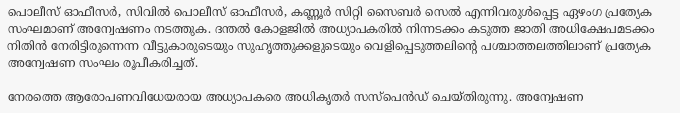പൊലീസ് ഓഫീസർ, സിവിൽ പൊലീസ് ഓഫീസർ, കണ്ണൂർ സിറ്റി സൈബർ സെൽ എന്നിവരുൾപ്പെട്ട ഏഴംഗ പ്രത്യേക സംഘമാണ് അന്വേഷണം നടത്തുക. ദന്തൽ കോളജിൽ അധ്യാപകരിൽ നിന്നടക്കം കടുത്ത ജാതി അധിക്ഷേപമടക്കം നിതിൻ നേരിട്ടിരുന്നെന്ന വീട്ടുകാരുടെയും സുഹൃത്തുക്കളുടെയും വെളിപ്പെടുത്തലിന്‍റെ പശ്ചാത്തലത്തിലാണ് പ്രത്യേക അന്വേഷണ സംഘം രൂപീകരിച്ചത്.

നേരത്തെ ആരോപണവിധേയരായ അധ്യാപകരെ അധികൃതർ സസ്‌പെന്‍ഡ് ചെയ്തിരുന്നു. അന്വേഷണ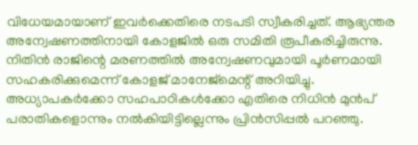വിധേയമായാണ് ഇവർക്കെതിരെ നടപടി സ്വീകരിച്ചത്. ആഭ്യന്തര അന്വേഷണത്തിനായി കോളജിൽ ഒരു സമിതി രൂപീകരിച്ചിരുന്നു. നിതിന്‍ രാജിന്റെ മരണത്തില്‍ അന്വേഷണവുമായി പൂര്‍ണമായി സഹകരിക്കുമെന്ന് കോളജ് മാനേജ്‌മെന്റ് അറിയിച്ചു. അധ്യാപകര്‍ക്കോ സഹപാഠികള്‍ക്കോ എതിരെ നിധിന്‍ മുന്‍പ് പരാതികളൊന്നും നല്‍കിയിട്ടില്ലെന്നും പ്രിന്‍സിപ്പല്‍ പറഞ്ഞു.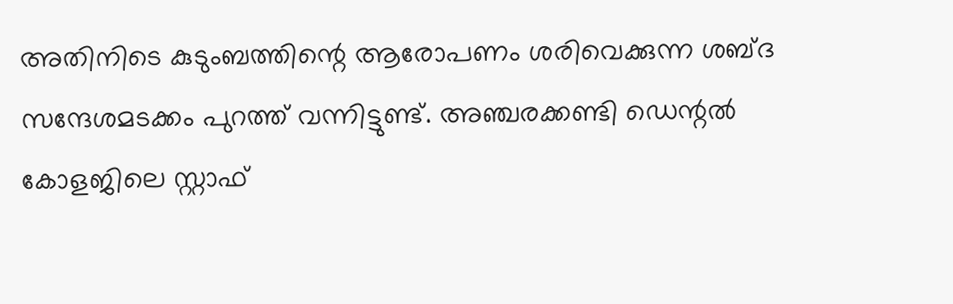അതിനിടെ കുടുംബത്തിന്റെ ആരോപണം ശരിവെക്കുന്ന ശബ്ദ സന്ദേശമടക്കം പുറത്ത് വന്നിട്ടുണ്ട്. അഞ്ചരക്കണ്ടി ഡെന്റൽ കോളജിലെ സ്റ്റാഫ്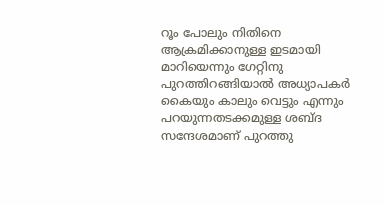റൂം പോലും നിതിനെ ആക്രമിക്കാനുള്ള ഇടമായി മാറിയെന്നും ഗേറ്റിനു പുറത്തിറങ്ങിയാൽ അധ്യാപകർ കൈയും കാലും വെട്ടും എന്നും പറയുന്നതടക്കമുള്ള ശബ്ദ സന്ദേശമാണ് പുറത്തു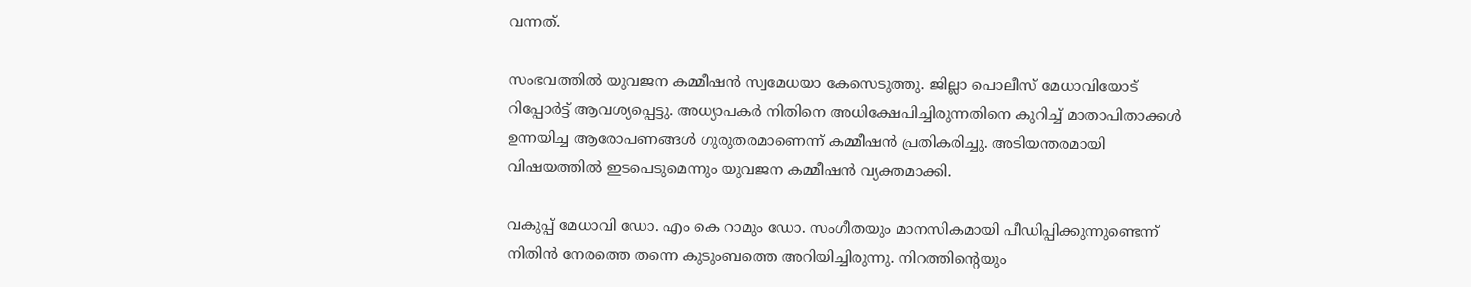വന്നത്.

സംഭവത്തിൽ യുവജന കമ്മീഷൻ സ്വമേധയാ കേസെടുത്തു. ജില്ലാ പൊലീസ് മേധാവിയോട് റിപ്പോർട്ട് ആവശ്യപ്പെട്ടു. അധ്യാപകർ നിതിനെ അധിക്ഷേപിച്ചിരുന്നതിനെ കുറിച്ച് മാതാപിതാക്കൾ ഉന്നയിച്ച ആരോപണങ്ങൾ ഗുരുതരമാണെന്ന് കമ്മീഷൻ പ്രതികരിച്ചു. അടിയന്തരമായി വിഷയത്തിൽ ഇടപെടുമെന്നും യുവജന കമ്മീഷൻ വ്യക്തമാക്കി.

വകുപ്പ് മേധാവി ഡോ. എം കെ റാമും ഡോ. സംഗീതയും മാനസികമായി പീഡിപ്പിക്കുന്നുണ്ടെന്ന് നിതിൻ നേരത്തെ തന്നെ കുടുംബത്തെ അറിയിച്ചിരുന്നു. നിറത്തിന്റെയും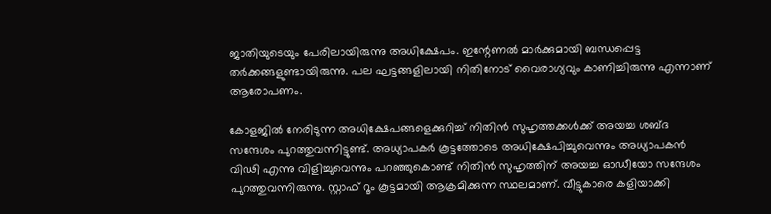ജാതിയുടെയും പേരിലായിരുന്നു അധിക്ഷേപം. ഇന്റേണൽ മാർക്കുമായി ബന്ധപ്പെട്ട തർക്കങ്ങളുണ്ടായിരുന്നു. പല ഘട്ടങ്ങളിലായി നിതിനോട് വൈരാഗ്യവും കാണിച്ചിരുന്നു എന്നാണ് ആരോപണം.

കോളജിൽ നേരിടുന്ന അധിക്ഷേപങ്ങളെക്കുറിച്ച് നിതിൻ സുഹൃത്തക്കൾക്ക് അയച്ച ശബ്ദ സന്ദേശം പുറത്തുവന്നിട്ടുണ്ട്. അധ്യാപകർ കൂട്ടത്തോടെ അധിക്ഷേപിച്ചുവെന്നും അധ്യാപകൻ വിഢി എന്നു വിളിച്ചുവെന്നും പറഞ്ഞുകൊണ്ട് നിതിൻ സുഹൃത്തിന് അയച്ച ഓഡീയോ സന്ദേശം പുറത്തുവന്നിരുന്നു. സ്റ്റാഫ് റൂം കൂട്ടമായി ആക്രമിക്കുന്ന സ്ഥലമാണ്. വീട്ടുകാരെ കളിയാക്കി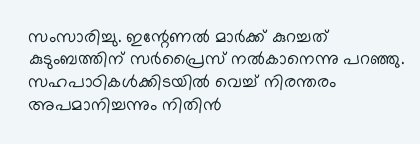സംസാരിച്ചു. ഇന്റേണൽ മാർക്ക് കുറച്ചത് കുടുംബത്തിന് സർപ്രൈസ് നൽകാനെന്നു പറഞ്ഞു. സഹപാഠികൾക്കിടയിൽ വെച്ച് നിരന്തരം അപമാനിച്ചന്നും നിതിൻ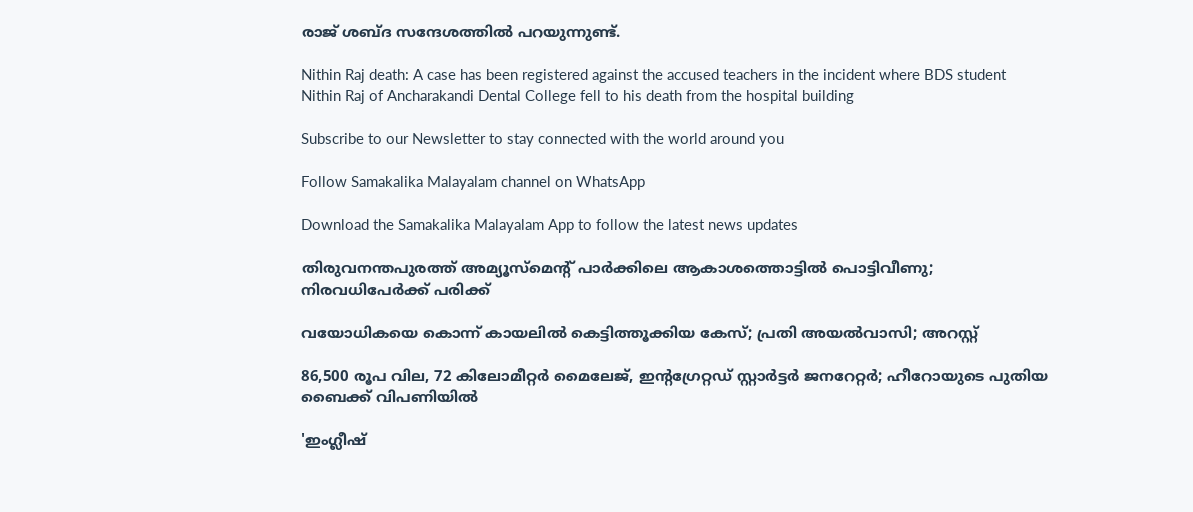രാജ് ശബ്ദ സന്ദേശത്തിൽ പറയുന്നുണ്ട്.

Nithin Raj death: A case has been registered against the accused teachers in the incident where BDS student Nithin Raj of Ancharakandi Dental College fell to his death from the hospital building

Subscribe to our Newsletter to stay connected with the world around you

Follow Samakalika Malayalam channel on WhatsApp

Download the Samakalika Malayalam App to follow the latest news updates

തിരുവനന്തപുരത്ത് അമ്യൂസ്‌മെന്റ് പാര്‍ക്കിലെ ആകാശത്തൊട്ടില്‍ പൊട്ടിവീണു; നിരവധിപേര്‍ക്ക് പരിക്ക്

വയോധികയെ കൊന്ന് കായലില്‍ കെട്ടിത്തൂക്കിയ കേസ്; പ്രതി അയല്‍വാസി; അറസ്റ്റ്

86,500 രൂപ വില, 72 കിലോമീറ്റര്‍ മൈലേജ്, ഇന്റഗ്രേറ്റഡ് സ്റ്റാര്‍ട്ടര്‍ ജനറേറ്റര്‍; ഹീറോയുടെ പുതിയ ബൈക്ക് വിപണിയില്‍

'ഇംഗ്ലീഷ്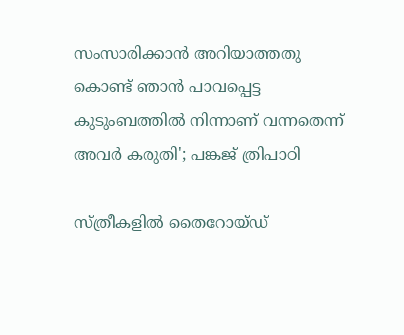സംസാരിക്കാൻ അറിയാത്തതു കൊണ്ട് ഞാൻ പാവപ്പെട്ട കുടുംബത്തിൽ നിന്നാണ് വന്നതെന്ന് അവർ കരുതി'; പങ്കജ് ത്രിപാഠി

സ്ത്രീകളിൽ തൈറോയ്ഡ്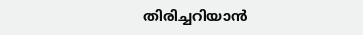തിരിച്ചറിയാൻ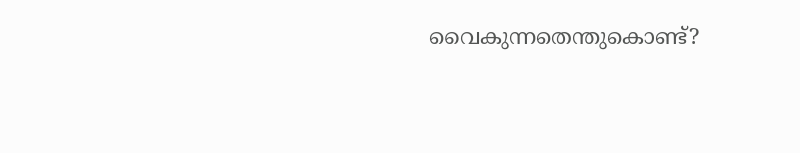വൈകുന്നതെന്തുകൊണ്ട്?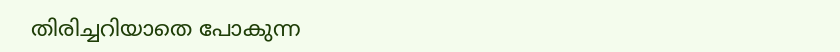തിരിച്ചറിയാതെ പോകുന്ന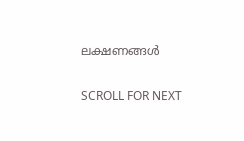ലക്ഷണങ്ങൾ

SCROLL FOR NEXT